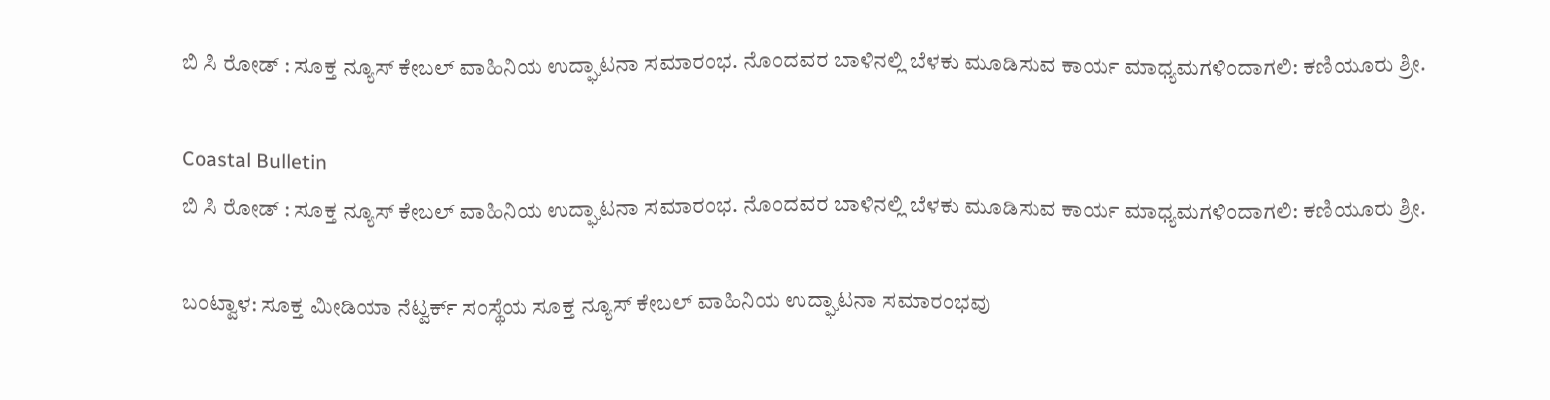ಬಿ ಸಿ ರೋಡ್ : ಸೂಕ್ತ ನ್ಯೂಸ್ ಕೇಬಲ್ ವಾಹಿನಿಯ ಉದ್ಘಾಟನಾ ಸಮಾರಂಭ. ನೊಂದವರ ಬಾಳಿನಲ್ಲಿ ಬೆಳಕು ಮೂಡಿಸುವ ಕಾರ್ಯ ಮಾಧ್ಯಮಗಳಿಂದಾಗಲಿ: ಕಣಿಯೂರು ಶ್ರೀ.

Coastal Bulletin
ಬಿ ಸಿ ರೋಡ್ : ಸೂಕ್ತ ನ್ಯೂಸ್ ಕೇಬಲ್ ವಾಹಿನಿಯ ಉದ್ಘಾಟನಾ ಸಮಾರಂಭ. ನೊಂದವರ ಬಾಳಿನಲ್ಲಿ ಬೆಳಕು ಮೂಡಿಸುವ ಕಾರ್ಯ ಮಾಧ್ಯಮಗಳಿಂದಾಗಲಿ: ಕಣಿಯೂರು ಶ್ರೀ.

ಬಂಟ್ವಾಳ: ಸೂಕ್ತ ಮೀಡಿಯಾ ನೆಟ್ವರ್ಕ್ ಸಂಸ್ಥೆಯ ಸೂಕ್ತ ನ್ಯೂಸ್ ಕೇಬಲ್ ವಾಹಿನಿಯ ಉದ್ಘಾಟನಾ ಸಮಾರಂಭವು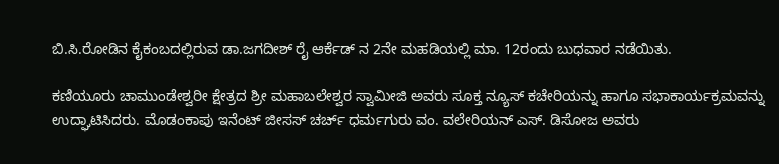ಬಿ.ಸಿ.ರೋಡಿನ ಕೈಕಂಬದಲ್ಲಿರುವ ಡಾ.ಜಗದೀಶ್ ರೈ ಆರ್ಕೆಡ್ ನ 2ನೇ ಮಹಡಿಯಲ್ಲಿ ಮಾ. 12ರಂದು ಬುಧವಾರ ನಡೆಯಿತು.

ಕಣಿಯೂರು ಚಾಮುಂಡೇಶ್ವರೀ ಕ್ಷೇತ್ರದ ಶ್ರೀ ಮಹಾಬಲೇಶ್ವರ ಸ್ವಾಮೀಜಿ ಅವರು ಸೂಕ್ತ ನ್ಯೂಸ್ ಕಚೇರಿಯನ್ನು ಹಾಗೂ ಸಭಾಕಾರ್ಯಕ್ರಮವನ್ನು ಉದ್ಘಾಟಿಸಿದರು. ಮೊಡಂಕಾಪು ಇನೆಂಟ್ ಜೀಸಸ್ ಚರ್ಚ್ ಧರ್ಮಗುರು ವಂ. ವಲೇರಿಯನ್ ಎಸ್. ಡಿಸೋಜ ಅವರು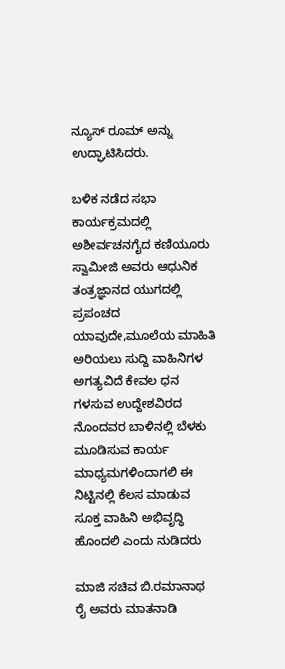ನ್ಯೂಸ್ ರೂಮ್ ಅನ್ನು ಉದ್ಘಾಟಿಸಿದರು.

ಬಳಿಕ ನಡೆದ ಸಭಾ ಕಾರ್ಯಕ್ರಮದಲ್ಲಿ ಅಶೀರ್ವಚನಗೈದ ಕಣಿಯೂರು ಸ್ವಾಮೀಜಿ ಅವರು ಆಧುನಿಕ ತಂತ್ರಜ್ಞಾನದ ಯುಗದಲ್ಲಿ ಪ್ರಪಂಚದ ಯಾವುದೇ,ಮೂಲೆಯ ಮಾಹಿತಿ ಅರಿಯಲು ಸುದ್ದಿ ವಾಹಿನಿಗಳ ಅಗತ್ಯವಿದೆ ಕೇವಲ ಧನ ಗಳಸುವ ಉದ್ದೇಶವಿರದ ನೊಂದವರ ಬಾಳಿನಲ್ಲಿ ಬೆಳಕು ಮೂಡಿಸುವ ಕಾರ್ಯ ಮಾಧ್ಯಮಗಳಿಂದಾಗಲಿ ಈ ನಿಟ್ಟಿನಲ್ಲಿ ಕೆಲಸ ಮಾಡುವ ಸೂಕ್ತ ವಾಹಿನಿ ಅಭಿವೃದ್ಧಿ ಹೊಂದಲಿ ಎಂದು ನುಡಿದರು

ಮಾಜಿ ಸಚಿವ ಬಿ.ರಮಾನಾಥ ರೈ ಅವರು ಮಾತನಾಡಿ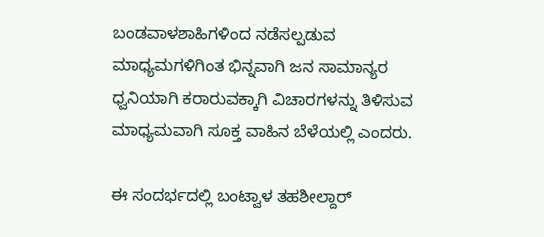ಬಂಡವಾಳಶಾಹಿಗಳಿಂದ ನಡೆಸಲ್ಪಡುವ ಮಾಧ್ಯಮಗಳಿಗಿಂತ ಭಿನ್ನವಾಗಿ ಜನ ಸಾಮಾನ್ಯರ ಧ್ವನಿಯಾಗಿ ಕರಾರುವಕ್ಕಾಗಿ ವಿಚಾರಗಳನ್ನು ತಿಳಿಸುವ ಮಾಧ್ಯಮವಾಗಿ ಸೂಕ್ತ ವಾಹಿನ ಬೆಳೆಯಲ್ಲಿ ಎಂದರು.

ಈ ಸಂದರ್ಭದಲ್ಲಿ ಬಂಟ್ವಾಳ ತಹಶೀಲ್ದಾರ್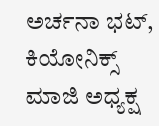ಅರ್ಚನಾ ಭಟ್, ಕಿಯೋನಿಕ್ಸ್ ಮಾಜಿ ಅಧ್ಯಕ್ಷ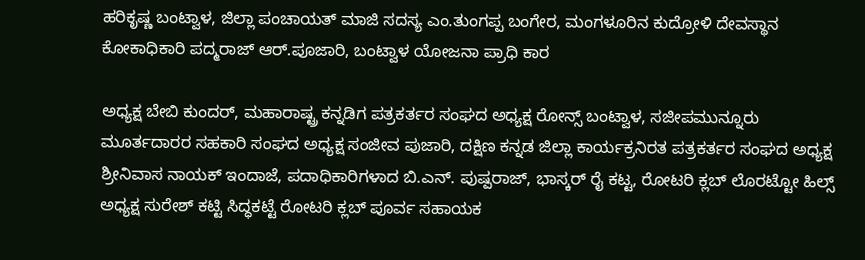ಹರಿಕೃಷ್ಣ ಬಂಟ್ವಾಳ, ಜಿಲ್ಲಾ ಪಂಚಾಯತ್ ಮಾಜಿ ಸದಸ್ಯ ಎಂ.ತುಂಗಪ್ಪ ಬಂಗೇರ, ಮಂಗಳೂರಿನ ಕುದ್ರೋಳಿ ದೇವಸ್ಥಾನ ಕೋಕಾಧಿಕಾರಿ ಪದ್ಮರಾಜ್ ಆರ್.ಪೂಜಾರಿ, ಬಂಟ್ವಾಳ ಯೋಜನಾ ಪ್ರಾಧಿ ಕಾರ

ಅಧ್ಯಕ್ಷ ಬೇಬಿ ಕುಂದರ್, ಮಹಾರಾಷ್ಟ್ರ ಕನ್ನಡಿಗ ಪತ್ರಕರ್ತರ ಸಂಘದ ಅಧ್ಯಕ್ಷ ರೋನ್ಸ್ ಬಂಟ್ವಾಳ, ಸಜೀಪಮುನ್ನೂರು ಮೂರ್ತದಾರರ ಸಹಕಾರಿ ಸಂಘದ ಅಧ್ಯಕ್ಷ ಸಂಜೀವ ಪುಜಾರಿ, ದಕ್ಷಿಣ ಕನ್ನಡ ಜಿಲ್ಲಾ ಕಾರ್ಯಕ್ರನಿರತ ಪತ್ರಕರ್ತರ ಸಂಘದ ಅಧ್ಯಕ್ಷ ಶ್ರೀನಿವಾಸ ನಾಯಕ್ ಇಂದಾಜೆ, ಪದಾಧಿಕಾರಿಗಳಾದ ಬಿ.ಎನ್. ಪುಷ್ಪರಾಜ್, ಭಾಸ್ಕರ್ ರೈ ಕಟ್ಟ, ರೋಟರಿ ಕ್ಲಬ್ ಲೊರಟ್ಟೋ ಹಿಲ್ಸ್ ಅಧ್ಯಕ್ಷ ಸುರೇಶ್ ಕಟ್ಟಿ ಸಿದ್ಧಕಟ್ಟೆ ರೋಟರಿ ಕ್ಲಬ್ ಪೂರ್ವ ಸಹಾಯಕ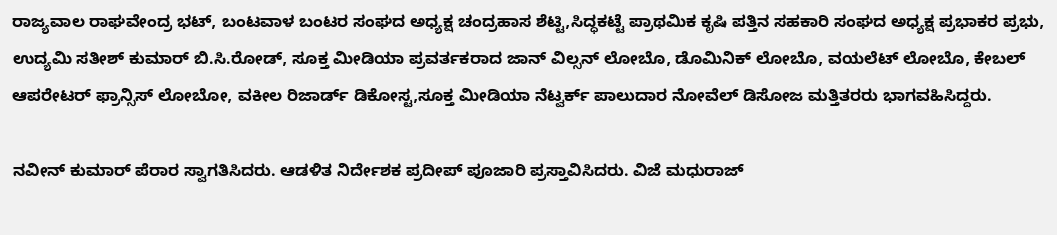ರಾಜ್ಯವಾಲ ರಾಘವೇಂದ್ರ ಭಟ್, ಬಂಟವಾಳ ಬಂಟರ ಸಂಘದ ಅಧ್ಯಕ್ಷ ಚಂದ್ರಹಾಸ ಶೆಟ್ಟಿ,ಸಿದ್ಧಕಟ್ಟೆ ಪ್ರಾಥಮಿಕ ಕೃಷಿ ಪತ್ತಿನ ಸಹಕಾರಿ ಸಂಘದ ಅಧ್ಯಕ್ಷ ಪ್ರಭಾಕರ ಪ್ರಭು, ಉದ್ಯಮಿ ಸತೀಶ್ ಕುಮಾರ್ ಬಿ.ಸಿ.ರೋಡ್, ಸೂಕ್ತ ಮೀಡಿಯಾ ಪ್ರವರ್ತಕರಾದ ಜಾನ್ ವಿಲ್ಸನ್ ಲೋಬೊ, ಡೊಮಿನಿಕ್ ಲೋಬೊ, ವಯಲೆಟ್ ಲೋಬೊ, ಕೇಬಲ್ ಆಪರೇಟರ್ ಫ್ರಾನ್ಸಿಸ್ ಲೋಬೋ, ವಕೀಲ ರಿಜಾರ್ಡ್ ಡಿಕೋಸ್ಟ,ಸೂಕ್ತ ಮೀಡಿಯಾ ನೆಟ್ವರ್ಕ್‌ ಪಾಲುದಾರ ನೋವೆಲ್ ಡಿಸೋಜ ಮತ್ತಿತರರು ಭಾಗವಹಿಸಿದ್ದರು.

ನವೀನ್ ಕುಮಾರ್ ಪೆರಾರ ಸ್ವಾಗತಿಸಿದರು. ಆಡಳಿತ ನಿರ್ದೇಶಕ ಪ್ರದೀಪ್ ಪೂಜಾರಿ ಪ್ರಸ್ತಾವಿಸಿದರು. ವಿಜೆ ಮಧುರಾಜ್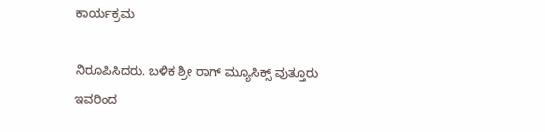ಕಾರ್ಯಕ್ರಮ

ನಿರೂಪಿಸಿದರು. ಬಳಿಕ ಶ್ರೀ ರಾಗ್ ಮ್ಯೂಸಿಕ್ಸ್ ವುತ್ತೂರು ಇವರಿಂದ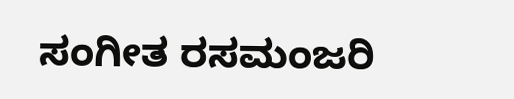ಸಂಗೀತ ರಸಮಂಜರಿ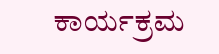ಕಾರ್ಯಕ್ರಮ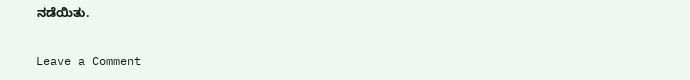ನಡೆಯಿತು.

Leave a Comment